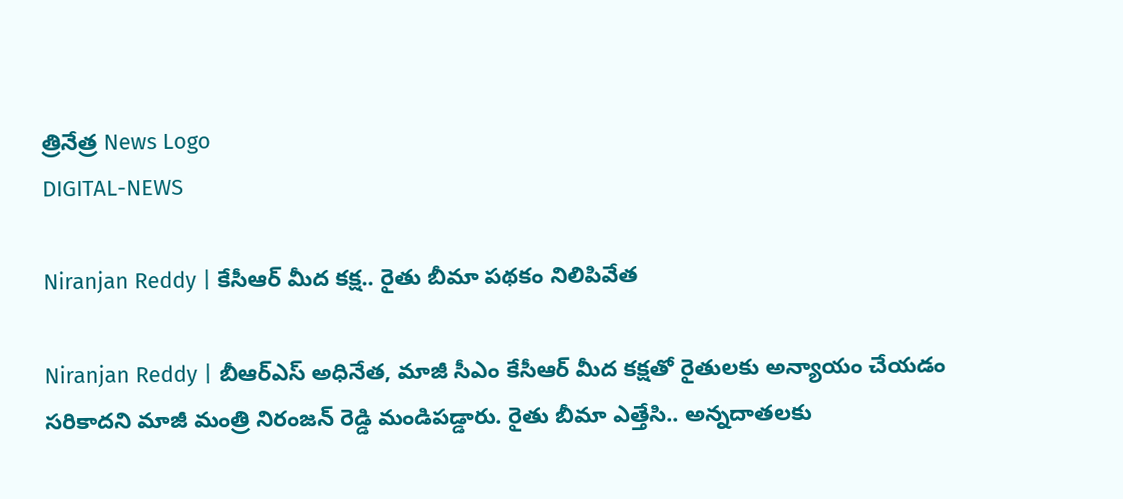త్రినేత్ర News Logo
DIGITAL-NEWS

Niranjan Reddy | కేసీఆర్ మీద క‌క్ష‌.. రైతు బీమా ప‌థ‌కం నిలిపివేత‌

Niranjan Reddy | బీఆర్ఎస్ అధినేత‌, మాజీ సీఎం కేసీఆర్ మీద క‌క్ష‌తో రైతుల‌కు అన్యాయం చేయ‌డం స‌రికాద‌ని మాజీ మంత్రి నిరంజ‌న్ రెడ్డి మండిప‌డ్డారు. రైతు బీమా ఎత్తేసి.. అన్న‌దాత‌ల‌కు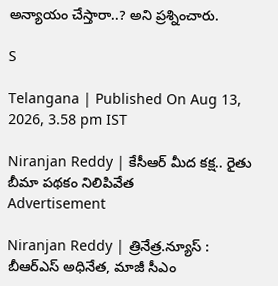అన్యాయం చేస్తారా..? అని ప్ర‌శ్నించారు.

S

Telangana | Published On Aug 13, 2026, 3.58 pm IST

Niranjan Reddy | కేసీఆర్ మీద క‌క్ష‌.. రైతు బీమా ప‌థ‌కం నిలిపివేత‌
Advertisement

Niranjan Reddy | త్రినేత్ర‌.న్యూస్ : బీఆర్ఎస్ అధినేత‌, మాజీ సీఎం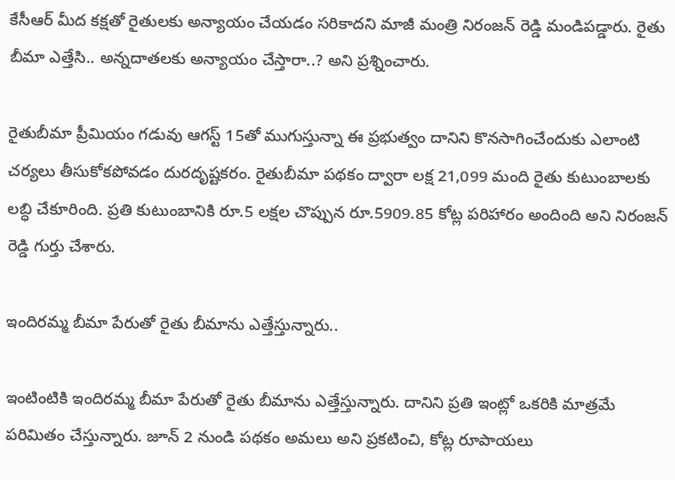కేసీఆర్ మీద క‌క్ష‌తో రైతుల‌కు అన్యాయం చేయ‌డం స‌రికాద‌ని మాజీ మంత్రి నిరంజ‌న్ రెడ్డి మండిప‌డ్డారు. రైతు బీమా ఎత్తేసి.. అన్న‌దాత‌ల‌కు అన్యాయం చేస్తారా..? అని ప్ర‌శ్నించారు.

రైతుబీమా ప్రీమియం గడువు ఆగస్ట్ 15తో ముగుస్తున్నా ఈ ప్రభుత్వం దానిని కొనసాగించేందుకు ఎలాంటి చర్యలు తీసుకోకపోవడం దురదృష్టకరం. రైతుబీమా పథకం ద్వారా లక్ష 21,099 మంది రైతు కుటుంబాలకు లబ్ధి చేకూరింది. ప్రతి కుటుంబానికి రూ.5 లక్షల చొప్పున రూ.5909.85 కోట్ల పరిహారం అందింది అని నిరంజ‌న్ రెడ్డి గుర్తు చేశారు.

ఇందిరమ్మ బీమా పేరుతో రైతు బీమాను ఎత్తేస్తున్నారు..

ఇంటింటికి ఇందిరమ్మ బీమా పేరుతో రైతు బీమాను ఎత్తేస్తున్నారు. దానిని ప్రతి ఇంట్లో ఒకరికి మాత్రమే పరిమితం చేస్తున్నారు. జూన్ 2 నుండి పథకం అమలు అని ప్రకటించి, కోట్ల రూపాయలు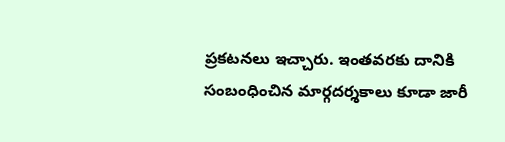ప్రకటనలు ఇచ్చారు. ఇంతవరకు దానికి సంబంధించిన మార్గదర్శకాలు కూడా జారీ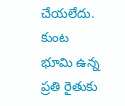చేయలేదు. కుంట భూమి ఉన్న ప్రతి రైతుకు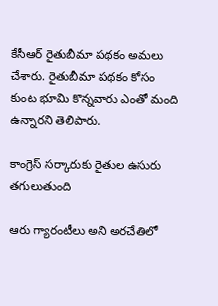కేసీఆర్ రైతుబీమా పథకం అమలు చేశారు. రైతుబీమా పథకం కోసం కుంట భూమి కొన్నవారు ఎంతో మంది ఉన్నారని తెలిపారు.

కాంగ్రెస్ సర్కారుకు రైతుల ఉసురు తగులుతుంది

ఆరు గ్యారంటీలు అని అరచేతిలో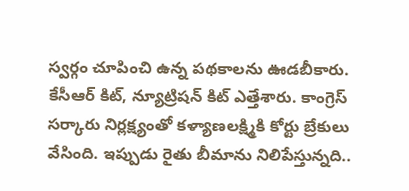స్వర్గం చూపించి ఉన్న పథకాలను ఊడబీకారు. కేసీఆర్ కిట్, న్యూట్రిషన్ కిట్ ఎత్తేశారు. కాంగ్రెస్ సర్కారు నిర్లక్ష్యంతో కళ్యాణలక్ష్మికి కోర్టు బ్రేకులు వేసింది. ఇప్పుడు రైతు బీమాను నిలిపేస్తున్నది..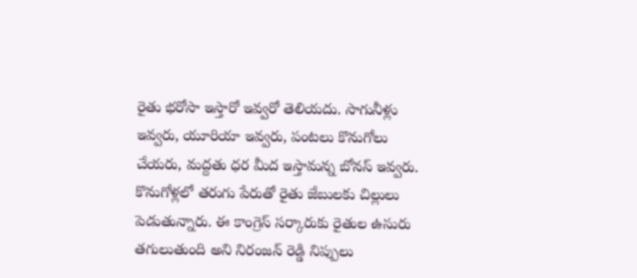రైతు భరోసా ఇస్తారో ఇవ్వరో తెలియదు. సాగునీళ్లు ఇవ్వరు, యూరియా ఇవ్వరు, పంటలు కొనుగోలు చేయరు, మద్దతు ధర మీద ఇస్తామన్న బోనస్ ఇవ్వరు. కొనుగోళ్లలో తరుగు పేరుతో రైతు జేబులకు చిల్లులు పెడుతున్నారు. ఈ కాంగ్రెస్ సర్కారుకు రైతుల ఉసురు తగులుతుంది అని నిరంజ‌న్ రెడ్డి నిప్పులు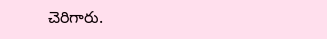చెరిగారు.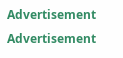Advertisement
Advertisement